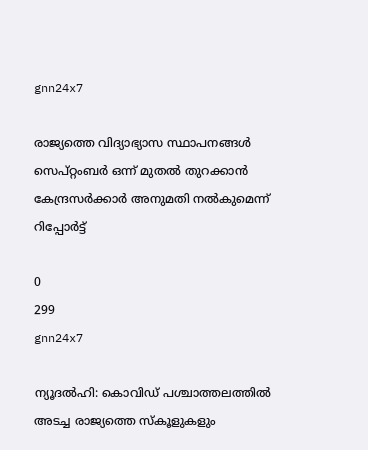gnn24x7

രാജ്യത്തെ വിദ്യാഭ്യാസ സ്ഥാപനങ്ങള്‍ സെപ്റ്റംബര്‍ ഒന്ന് മുതല്‍ തുറക്കാന്‍ കേന്ദ്രസര്‍ക്കാര്‍ അനുമതി നല്‍കുമെന്ന് റിപ്പോര്‍ട്ട്

0
299
gnn24x7

ന്യൂദല്‍ഹി: കൊവിഡ് പശ്ചാത്തലത്തില്‍ അടച്ച രാജ്യത്തെ സ്‌കൂളുകളും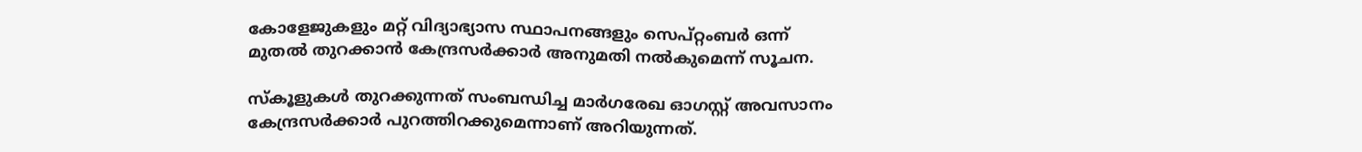കോളേജുകളും മറ്റ് വിദ്യാഭ്യാസ സ്ഥാപനങ്ങളും സെപ്റ്റംബര്‍ ഒന്ന് മുതല്‍ തുറക്കാന്‍ കേന്ദ്രസര്‍ക്കാര്‍ അനുമതി നല്‍കുമെന്ന് സൂചന.

സ്‌കൂളുകള്‍ തുറക്കുന്നത് സംബന്ധിച്ച മാര്‍ഗരേഖ ഓഗസ്റ്റ് അവസാനം കേന്ദ്രസര്‍ക്കാര്‍ പുറത്തിറക്കുമെന്നാണ് അറിയുന്നത്.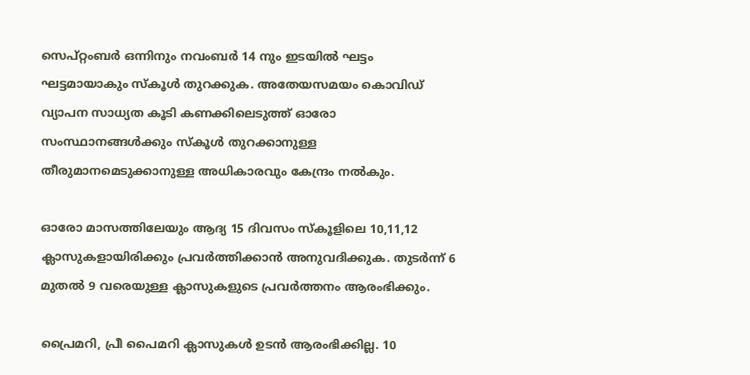സെപ്റ്റംബര്‍ ഒന്നിനും നവംബര്‍ 14 നും ഇടയില്‍ ഘട്ടം ഘട്ടമായാകും സ്‌കൂള്‍ തുറക്കുക. അതേയസമയം കൊവിഡ് വ്യാപന സാധ്യത കൂടി കണക്കിലെടുത്ത് ഓരോ സംസ്ഥാനങ്ങള്‍ക്കും സ്‌കൂള്‍ തുറക്കാനുള്ള തീരുമാനമെടുക്കാനുള്ള അധികാരവും കേന്ദ്രം നല്‍കും.

ഓരോ മാസത്തിലേയും ആദ്യ 15 ദിവസം സ്‌കൂളിലെ 10,11,12 ക്ലാസുകളായിരിക്കും പ്രവര്‍ത്തിക്കാന്‍ അനുവദിക്കുക. തുടര്‍ന്ന് 6 മുതല്‍ 9 വരെയുള്ള ക്ലാസുകളുടെ പ്രവര്‍ത്തനം ആരംഭിക്കും.

പ്രൈമറി, പ്രീ പൈമറി ക്ലാസുകള്‍ ഉടന്‍ ആരംഭിക്കില്ല. 10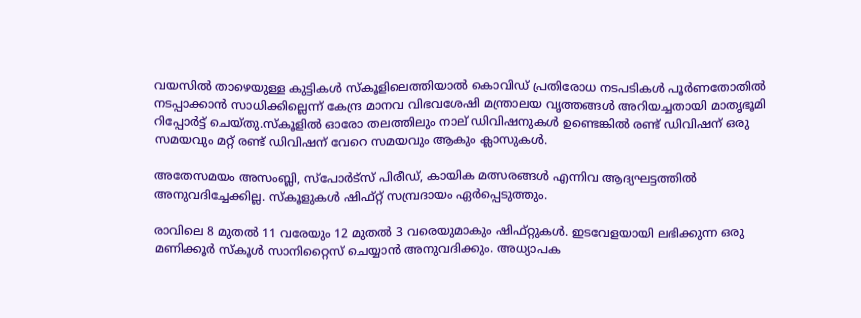വയസില്‍ താഴെയുള്ള കുട്ടികള്‍ സ്‌കൂളിലെത്തിയാല്‍ കൊവിഡ് പ്രതിരോധ നടപടികള്‍ പൂര്‍ണതോതില്‍ നടപ്പാക്കാന്‍ സാധിക്കില്ലെന്ന് കേന്ദ്ര മാനവ വിഭവശേഷി മന്ത്രാലയ വൃത്തങ്ങള്‍ അറിയച്ചതായി മാതൃഭൂമി റിപ്പോര്‍ട്ട് ചെയ്തു.സ്‌കൂളില്‍ ഓരോ തലത്തിലും നാല് ഡിവിഷനുകള്‍ ഉണ്ടെങ്കില്‍ രണ്ട് ഡിവിഷന് ഒരു സമയവും മറ്റ് രണ്ട് ഡിവിഷന് വേറെ സമയവും ആകും ക്ലാസുകള്‍.

അതേസമയം അസംബ്ലി, സ്‌പോര്‍ട്‌സ് പിരീഡ്, കായിക മത്സരങ്ങള്‍ എന്നിവ ആദ്യഘട്ടത്തില്‍ അനുവദിച്ചേക്കില്ല. സ്‌കൂളുകള്‍ ഷിഫ്റ്റ് സമ്പ്രദായം ഏര്‍പ്പെടുത്തും.

രാവിലെ 8 മുതല്‍ 11 വരേയും 12 മുതല്‍ 3 വരെയുമാകും ഷിഫ്റ്റുകള്‍. ഇടവേളയായി ലഭിക്കുന്ന ഒരു മണിക്കൂര്‍ സ്‌കൂള്‍ സാനിറ്റൈസ് ചെയ്യാന്‍ അനുവദിക്കും. അധ്യാപക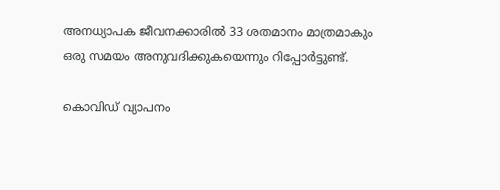അനധ്യാപക ജീവനക്കാരില്‍ 33 ശതമാനം മാത്രമാകും ഒരു സമയം അനുവദിക്കുകയെന്നും റിപ്പോര്‍ട്ടുണ്ട്.

കൊവിഡ് വ്യാപനം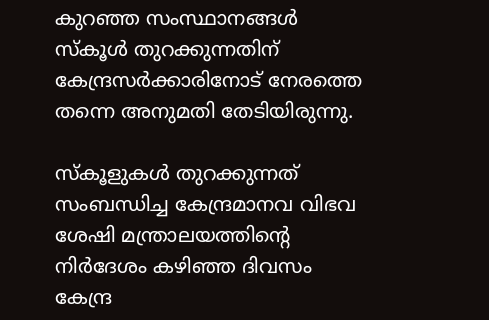കുറഞ്ഞ സംസ്ഥാനങ്ങള്‍ സ്‌കൂള്‍ തുറക്കുന്നതിന് കേന്ദ്രസര്‍ക്കാരിനോട് നേരത്തെ തന്നെ അനുമതി തേടിയിരുന്നു.

സ്‌കൂളുകള്‍ തുറക്കുന്നത് സംബന്ധിച്ച കേന്ദ്രമാനവ വിഭവ ശേഷി മന്ത്രാലയത്തിന്റെ നിര്‍ദേശം കഴിഞ്ഞ ദിവസം കേന്ദ്ര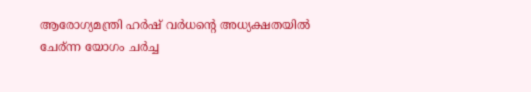ആരോഗ്യമന്ത്രി ഹര്‍ഷ് വര്‍ധന്റെ അധ്യക്ഷതയില്‍ ചേര്ന്ന യോഗം ചര്‍ച്ച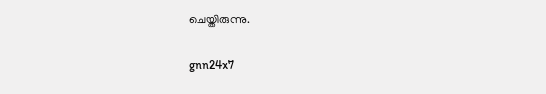ചെയ്തിരുന്നു.

gnn24x7